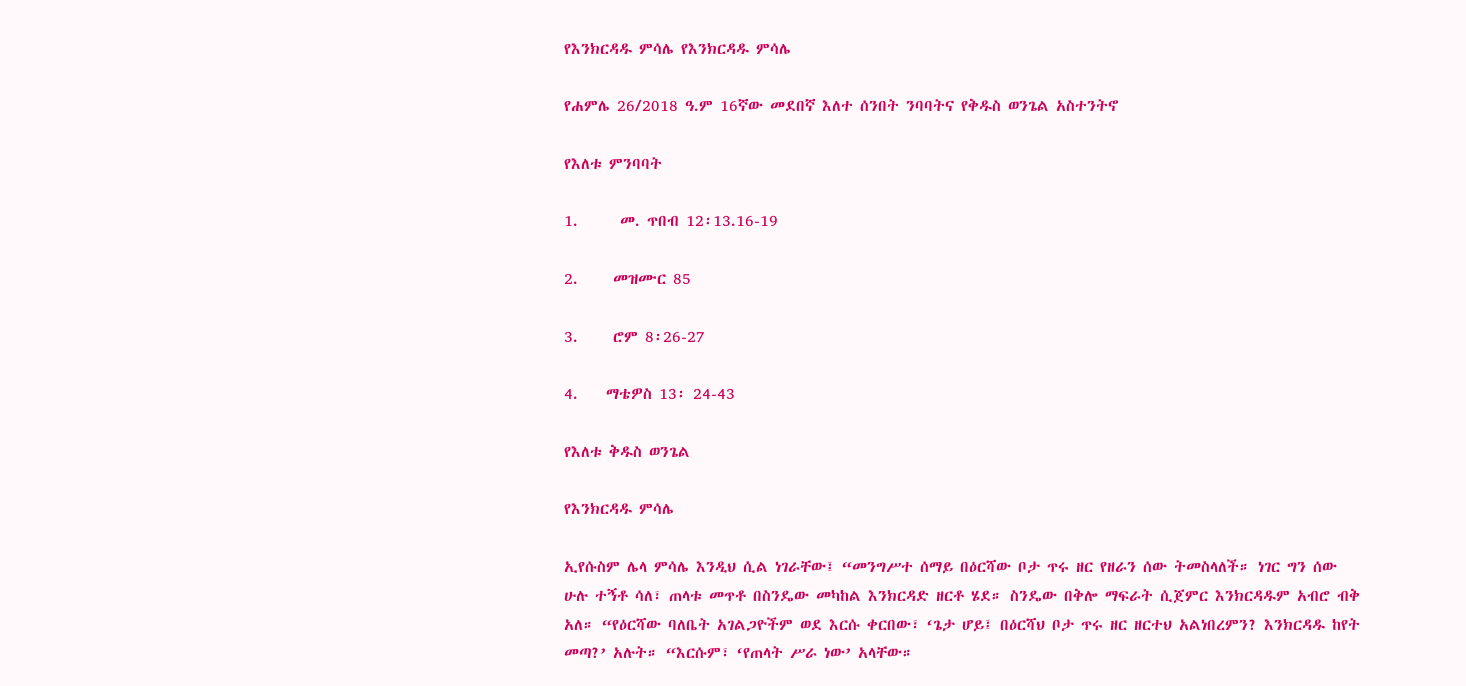የእንክርዳዱ ምሳሌ የእንክርዳዱ ምሳሌ

የሐምሌ 26/2018 ዓ.ም 16ኛው መደበኛ እለተ ሰንበት ንባባትና የቅዱስ ወንጌል አስተንትኖ

የእለቱ ምንባባት

1.      መ. ጥበብ 12፡13.16-19

2.     መዝሙር 85

3.     ሮም 8፡26-27

4.    ማቴዎስ 13፡ 24-43

የእለቱ ቅዱስ ወንጌል

የእንክርዳዱ ምሳሌ

ኢየሱስም ሌላ ምሳሌ እንዲህ ሲል ነገራቸው፤ “መንግሥተ ሰማይ በዕርሻው ቦታ ጥሩ ዘር የዘራን ሰው ትመስላለች። ነገር ግን ሰው ሁሉ ተኝቶ ሳለ፣ ጠላቱ መጥቶ በስንዴው መካከል እንክርዳድ ዘርቶ ሄደ። ስንዴው በቅሎ ማፍራት ሲጀምር እንክርዳዱም አብሮ ብቅ አለ። “የዕርሻው ባለቤት አገልጋዮችም ወደ እርሱ ቀርበው፣ ‘ጌታ ሆይ፤ በዕርሻህ ቦታ ጥሩ ዘር ዘርተህ አልነበረምን? እንክርዳዱ ከየት መጣ?’ አሉት። “እርሱም፣ ‘የጠላት ሥራ ነው’ አላቸው።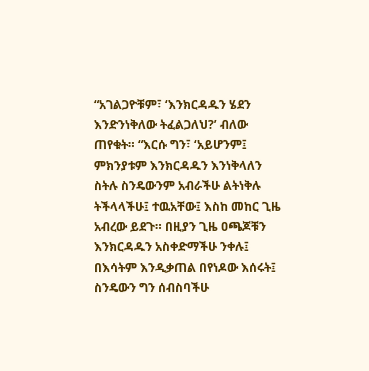“አገልጋዮቹም፣ ‘እንክርዳዱን ሄደን እንድንነቅለው ትፈልጋለህ?’ ብለው ጠየቁት። “እርሱ ግን፣ ‘አይሆንም፤ ምክንያቱም እንክርዳዱን እንነቅላለን ስትሉ ስንዴውንም አብራችሁ ልትነቅሉ ትችላላችሁ፤ ተዉአቸው፤ እስከ መከር ጊዜ አብረው ይደጉ። በዚያን ጊዜ ዐጫጆቹን እንክርዳዱን አስቀድማችሁ ንቀሉ፤ በእሳትም እንዲቃጠል በየነዶው እሰሩት፤ ስንዴውን ግን ሰብስባችሁ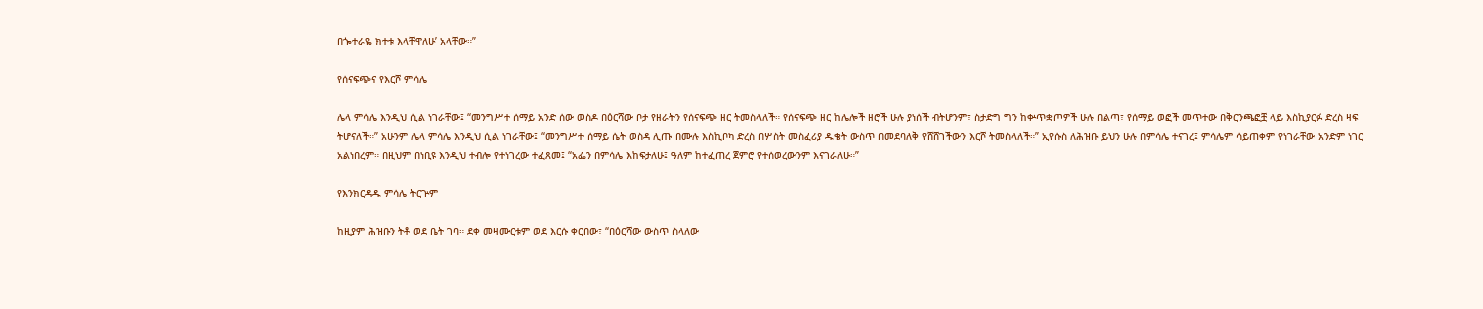በጐተራዬ ክተቱ እላቸዋለሁ’ አላቸው።”

የሰናፍጭና የእርሾ ምሳሌ

ሌላ ምሳሌ እንዲህ ሲል ነገራቸው፤ “መንግሥተ ሰማይ አንድ ሰው ወስዶ በዕርሻው ቦታ የዘራትን የሰናፍጭ ዘር ትመስላለች። የሰናፍጭ ዘር ከሌሎች ዘሮች ሁሉ ያነሰች ብትሆንም፣ ስታድግ ግን ከቍጥቋጦዎች ሁሉ በልጣ፣ የሰማይ ወፎች መጥተው በቅርንጫፎቿ ላይ እስኪያርፉ ድረስ ዛፍ ትሆናለች።” አሁንም ሌላ ምሳሌ እንዲህ ሲል ነገራቸው፤ “መንግሥተ ሰማይ ሴት ወስዳ ሊጡ በሙሉ እስኪቦካ ድረስ በሦስት መስፈሪያ ዱቄት ውስጥ በመደባለቅ የሸሸገችውን እርሾ ትመስላለች።” ኢየሱስ ለሕዝቡ ይህን ሁሉ በምሳሌ ተናገረ፤ ምሳሌም ሳይጠቀም የነገራቸው አንድም ነገር አልነበረም። በዚህም በነቢዩ እንዲህ ተብሎ የተነገረው ተፈጸመ፤ “አፌን በምሳሌ እከፍታለሁ፤ ዓለም ከተፈጠረ ጀምሮ የተሰወረውንም እናገራለሁ።”

የእንክርዳዱ ምሳሌ ትርጕም

ከዚያም ሕዝቡን ትቶ ወደ ቤት ገባ። ደቀ መዛሙርቱም ወደ እርሱ ቀርበው፣ “በዕርሻው ውስጥ ስላለው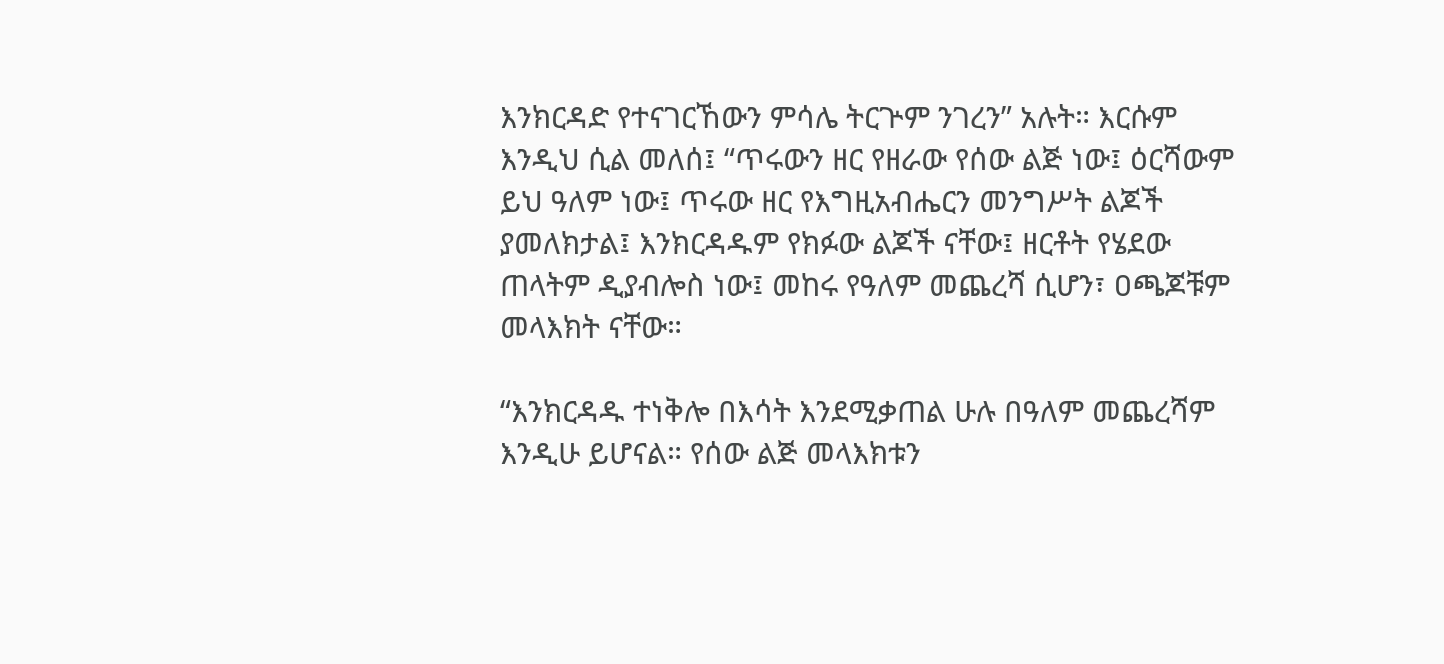እንክርዳድ የተናገርኸውን ምሳሌ ትርጕም ንገረን” አሉት። እርሱም እንዲህ ሲል መለሰ፤ “ጥሩውን ዘር የዘራው የሰው ልጅ ነው፤ ዕርሻውም ይህ ዓለም ነው፤ ጥሩው ዘር የእግዚአብሔርን መንግሥት ልጆች ያመለክታል፤ እንክርዳዱም የክፉው ልጆች ናቸው፤ ዘርቶት የሄደው ጠላትም ዲያብሎስ ነው፤ መከሩ የዓለም መጨረሻ ሲሆን፣ ዐጫጆቹም መላእክት ናቸው።

“እንክርዳዱ ተነቅሎ በእሳት እንደሚቃጠል ሁሉ በዓለም መጨረሻም እንዲሁ ይሆናል። የሰው ልጅ መላእክቱን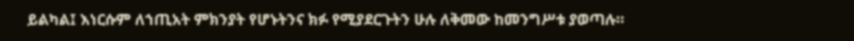ይልካል፤ እነርሱም ለኀጢአት ምክንያት የሆኑትንና ክፉ የሚያደርጉትን ሁሉ ለቅመው ከመንግሥቱ ያወጣሉ።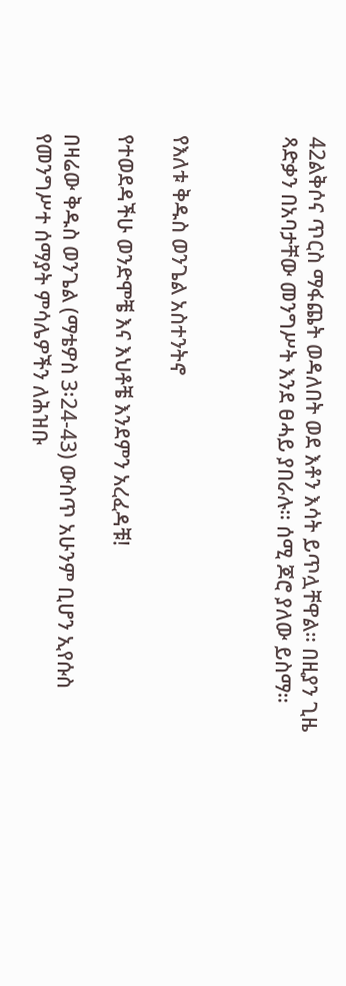42ልቅሶና ጥርስ ማፋጨት ወዳለበት ወደ እቶን እሳት ይጥሏቸዋል። በዚያን ጊዜ ጻድቃን በአባታቸው መንግሥት እንደ ፀሓይ ያበራሉ። ሰሚ ጆሮ ያለው ይስማ።



የእለቱ ቅዱስ ወንጌል አስተንትኖ

የተወደዳችሁ ወንድሞቼ እና እህቶቼ እንደምን አረፈዳቹ!

በዛሬው ቅዱስ ወንጌል (ማቴዎስ 3፡24-43) ውስጥ አሁንም ቢሆን ኢየሱስ የመንግሥተ ሰማያት ምሳሌዎችን ለሕዝቡ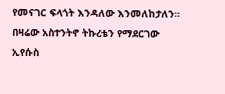የመናገር ፍላጎት እንዳለው እንመለከታለን። በዛሬው አስተንትኖ ትኩረቴን የማደርገው ኢየሱስ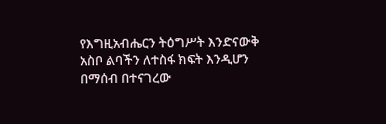የእግዚአብሔርን ትዕግሥት እንድናውቅ አስቦ ልባችን ለተስፋ ክፍት እንዲሆን በማሰብ በተናገረው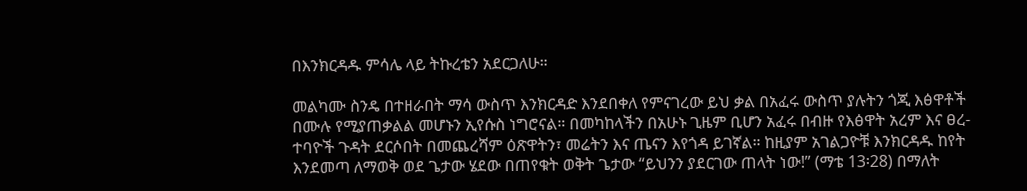በእንክርዳዱ ምሳሌ ላይ ትኩረቴን አደርጋለሁ።

መልካሙ ስንዴ በተዘራበት ማሳ ውስጥ እንክርዳድ እንደበቀለ የምናገረው ይህ ቃል በአፈሩ ውስጥ ያሉትን ጎጂ እፅዋቶች በሙሉ የሚያጠቃልል መሆኑን ኢየሱስ ነግሮናል። በመካከላችን በአሁኑ ጊዜም ቢሆን አፈሩ በብዙ የእፅዋት አረም እና ፀረ-ተባዮች ጉዳት ደርሶበት በመጨረሻም ዕጽዋትን፣ መሬትን እና ጤናን እየጎዳ ይገኛል። ከዚያም አገልጋዮቹ እንክርዳዱ ከየት እንደመጣ ለማወቅ ወደ ጌታው ሄደው በጠየቁት ወቅት ጌታው “ይህንን ያደርገው ጠላት ነው!” (ማቴ 13፡28) በማለት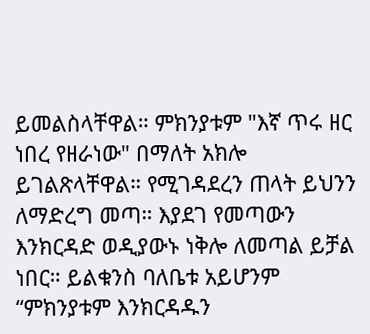ይመልስላቸዋል። ምክንያቱም "እኛ ጥሩ ዘር ነበረ የዘራነው" በማለት አክሎ ይገልጽላቸዋል። የሚገዳደረን ጠላት ይህንን ለማድረግ መጣ። እያደገ የመጣውን እንክርዳድ ወዲያውኑ ነቅሎ ለመጣል ይቻል ነበር። ይልቁንስ ባለቤቱ አይሆንም “ምክንያቱም እንክርዳዱን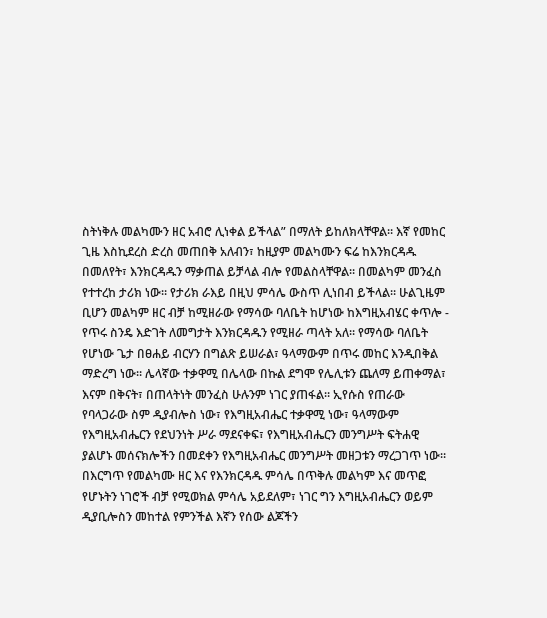ስትነቅሉ መልካሙን ዘር አብሮ ሊነቀል ይችላል” በማለት ይከለክላቸዋል። እኛ የመከር ጊዜ እስኪደረስ ድረስ መጠበቅ አለብን፣ ከዚያም መልካሙን ፍሬ ከእንክርዳዱ በመለየት፣ እንክርዳዱን ማቃጠል ይቻላል ብሎ የመልስላቸዋል። በመልካም መንፈስ የተተረከ ታሪክ ነው። የታሪክ ራእይ በዚህ ምሳሌ ውስጥ ሊነበብ ይችላል። ሁልጊዜም ቢሆን መልካም ዘር ብቻ ከሚዘራው የማሳው ባለቤት ከሆነው ከእግዚአብሄር ቀጥሎ - የጥሩ ስንዴ እድገት ለመግታት እንክርዳዱን የሚዘራ ጣላት አለ። የማሳው ባለቤት የሆነው ጌታ በፀሐይ ብርሃን በግልጽ ይሠራል፣ ዓላማውም በጥሩ መከር እንዲበቅል ማድረግ ነው። ሌላኛው ተቃዋሚ በሌላው በኩል ደግሞ የሌሊቱን ጨለማ ይጠቀማል፣ እናም በቅናት፣ በጠላትነት መንፈስ ሁሉንም ነገር ያጠፋል። ኢየሱስ የጠራው የባላጋራው ስም ዲያብሎስ ነው፣ የእግዚአብሔር ተቃዋሚ ነው፣ ዓላማውም የእግዚአብሔርን የደህንነት ሥራ ማደናቀፍ፣ የእግዚአብሔርን መንግሥት ፍትሐዊ ያልሆኑ መሰናክሎችን በመደቀን የእግዚአብሔር መንግሥት መዘጋቱን ማረጋገጥ ነው። በእርግጥ የመልካሙ ዘር እና የእንክርዳዱ ምሳሌ በጥቅሉ መልካም እና መጥፎ የሆኑትን ነገሮች ብቻ የሚወክል ምሳሌ አይደለም፣ ነገር ግን እግዚአብሔርን ወይም ዲያቢሎስን መከተል የምንችል እኛን የሰው ልጆችን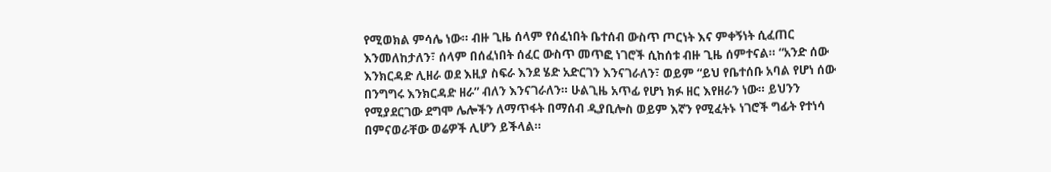የሚወክል ምሳሌ ነው። ብዙ ጊዜ ሰላም የሰፈነበት ቤተሰብ ውስጥ ጦርነት እና ምቀኝነት ሲፈጠር እንመለከታለን፣ ሰላም በሰፈነበት ሰፈር ውስጥ መጥፎ ነገሮች ሲከሰቱ ብዙ ጊዜ ሰምተናል። “አንድ ሰው እንክርዳድ ሊዘራ ወደ እዚያ ስፍራ እንደ ሄድ አድርገን እንናገራለን፣ ወይም “ይህ የቤተሰቡ አባል የሆነ ሰው በንግግሩ እንክርዳድ ዘራ” ብለን እንናገራለን። ሁልጊዜ አጥፊ የሆነ ክፉ ዘር እየዘራን ነው። ይህንን የሚያደርገው ደግሞ ሌሎችን ለማጥፋት በማሰብ ዲያቢሎስ ወይም እኛን የሚፈትኑ ነገሮች ግፊት የተነሳ በምናወራቸው ወሬዎች ሊሆን ይችላል።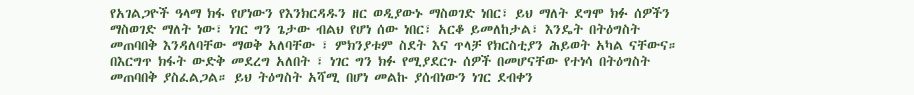የአገልጋዮች ዓላማ ክፋ የሆነውን የእንክርዳዱን ዘር ወዲያውኑ ማስወገድ ነበር፣ ይህ ማለት ደግሞ ክፉ ሰዎችን ማስወገድ ማለት ነው፣ ነገር ግን ጌታው ብልህ የሆነ ሰው ነበር፣ አርቆ ይመለከታል፣ እንዴት በትዕግስት መጠባበቅ እንዳለባቸው ማወቅ አለባቸው ፣ ምክንያቱም ስደት እና ጥላቻ የክርስቲያን ሕይወት አካል ናቸውና። በእርግጥ ክፋት ውድቅ መደረግ አለበት ፣ ነገር ግን ክፉ የሚያደርጉ ሰዎች በመሆናቸው የተነሳ በትዕግስት መጠባበቅ ያስፈልጋል። ይህ ትዕግስት አሻሚ በሆነ መልኩ ያሰብነውን ነገር ደብቀን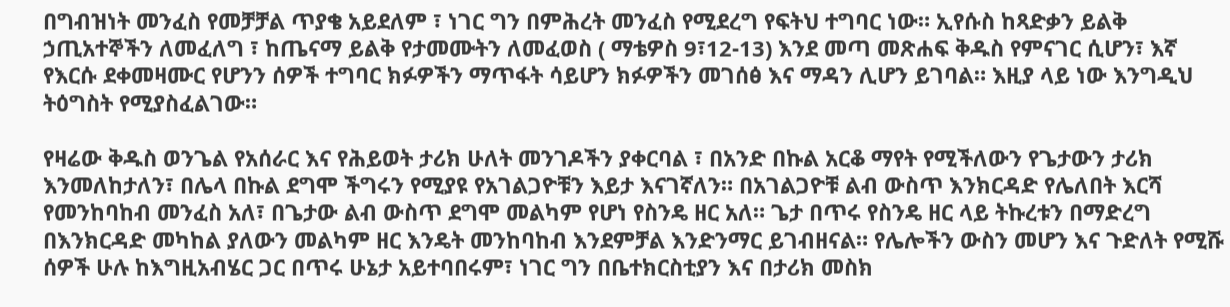በግብዝነት መንፈስ የመቻቻል ጥያቄ አይደለም ፣ ነገር ግን በምሕረት መንፈስ የሚደረግ የፍትህ ተግባር ነው። ኢየሱስ ከጻድቃን ይልቅ ኃጢአተኞችን ለመፈለግ ፣ ከጤናማ ይልቅ የታመሙትን ለመፈወስ ( ማቴዎስ 9፣12-13) እንደ መጣ መጽሐፍ ቅዱስ የምናገር ሲሆን፣ እኛ የእርሱ ደቀመዛሙር የሆንን ሰዎች ተግባር ክፉዎችን ማጥፋት ሳይሆን ክፉዎችን መገሰፅ እና ማዳን ሊሆን ይገባል። እዚያ ላይ ነው እንግዲህ ትዕግስት የሚያስፈልገው።

የዛሬው ቅዱስ ወንጌል የአሰራር እና የሕይወት ታሪክ ሁለት መንገዶችን ያቀርባል ፣ በአንድ በኩል አርቆ ማየት የሚችለውን የጌታውን ታሪክ እንመለከታለን፣ በሌላ በኩል ደግሞ ችግሩን የሚያዩ የአገልጋዮቹን እይታ እናገኛለን። በአገልጋዮቹ ልብ ውስጥ እንክርዳድ የሌለበት እርሻ የመንከባከብ መንፈስ አለ፣ በጌታው ልብ ውስጥ ደግሞ መልካም የሆነ የስንዴ ዘር አለ። ጌታ በጥሩ የስንዴ ዘር ላይ ትኩረቱን በማድረግ በእንክርዳድ መካከል ያለውን መልካም ዘር እንዴት መንከባከብ እንደምቻል እንድንማር ይገብዘናል። የሌሎችን ውስን መሆን እና ጉድለት የሚሹ ሰዎች ሁሉ ከእግዚአብሄር ጋር በጥሩ ሁኔታ አይተባበሩም፣ ነገር ግን በቤተክርስቲያን እና በታሪክ መስክ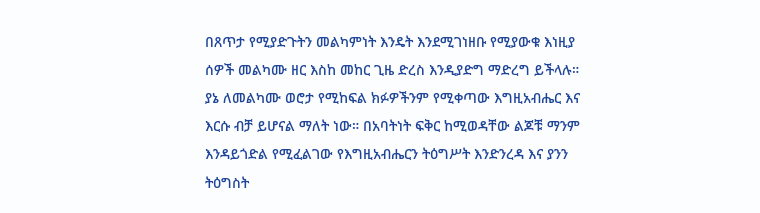በጸጥታ የሚያድጉትን መልካምነት እንዴት እንደሚገነዘቡ የሚያውቁ እነዚያ ሰዎች መልካሙ ዘር እስከ መከር ጊዜ ድረስ እንዲያድግ ማድረግ ይችላሉ። ያኔ ለመልካሙ ወሮታ የሚከፍል ክፉዎችንም የሚቀጣው እግዚአብሔር እና እርሱ ብቻ ይሆናል ማለት ነው። በአባትነት ፍቅር ከሚወዳቸው ልጆቹ ማንም እንዳይጎድል የሚፈልገው የእግዚአብሔርን ትዕግሥት እንድንረዳ እና ያንን ትዕግስት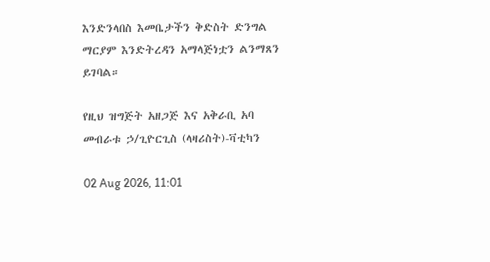እንድንላበስ እመቤታችን ቅድስት ድንግል ማርያም እንድትረዳን አማላጅነቷን ልንማጸን ይገባል።

የዚህ ዝግጅት አዘጋጅ እና አቅራቢ አባ መብራቱ ኃ/ጊዮርጊስ (ላዛሪስት)-ቫቲካን

02 Aug 2026, 11:01